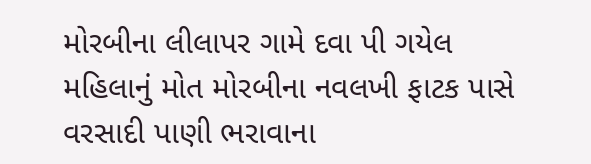મોરબીના લીલાપર ગામે દવા પી ગયેલ મહિલાનું મોત મોરબીના નવલખી ફાટક પાસે વરસાદી પાણી ભરાવાના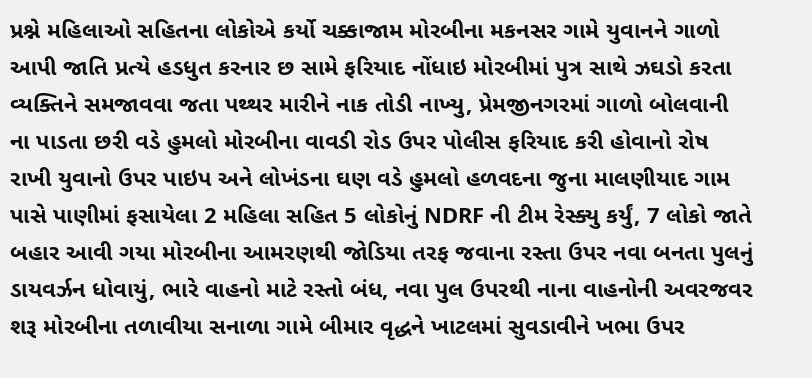પ્રશ્ને મહિલાઓ સહિતના લોકોએ કર્યો ચક્કાજામ મોરબીના મકનસર ગામે યુવાનને ગાળો આપી જાતિ પ્રત્યે હડધુત કરનાર છ સામે ફરિયાદ નોંધાઇ મોરબીમાં પુત્ર સાથે ઝઘડો કરતા વ્યક્તિને સમજાવવા જતા પથ્થર મારીને નાક તોડી નાખ્યુ, પ્રેમજીનગરમાં ગાળો બોલવાની ના પાડતા છરી વડે હુમલો મોરબીના વાવડી રોડ ઉપર પોલીસ ફરિયાદ કરી હોવાનો રોષ રાખી યુવાનો ઉપર પાઇપ અને લોખંડના ઘણ વડે હુમલો હળવદના જુના માલણીયાદ ગામ પાસે પાણીમાં ફસાયેલા 2 મહિલા સહિત 5 લોકોનું NDRF ની ટીમ રેસ્ક્યુ કર્યું, 7 લોકો જાતે બહાર આવી ગયા મોરબીના આમરણથી જોડિયા તરફ જવાના રસ્તા ઉપર નવા બનતા પુલનું ડાયવર્ઝન ધોવાયું, ભારે વાહનો માટે રસ્તો બંધ, નવા પુલ ઉપરથી નાના વાહનોની અવરજવર શરૂ મોરબીના તળાવીયા સનાળા ગામે બીમાર વૃદ્ધને ખાટલમાં સુવડાવીને ખભા ઉપર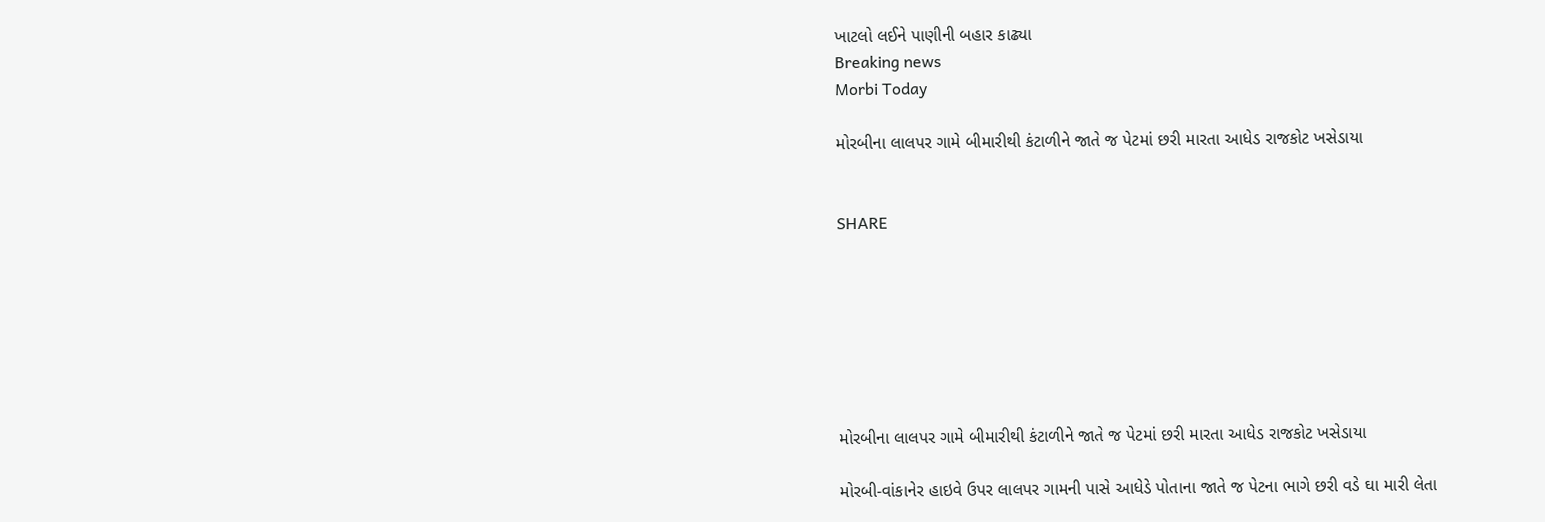ખાટલો લઈને પાણીની બહાર કાઢ્યા
Breaking news
Morbi Today

મોરબીના લાલપર ગામે બીમારીથી કંટાળીને જાતે જ પેટમાં છરી મારતા આધેડ રાજકોટ ખસેડાયા


SHARE







મોરબીના લાલપર ગામે બીમારીથી કંટાળીને જાતે જ પેટમાં છરી મારતા આધેડ રાજકોટ ખસેડાયા

મોરબી-વાંકાનેર હાઇવે ઉપર લાલપર ગામની પાસે આધેડે પોતાના જાતે જ પેટના ભાગે છરી વડે ઘા મારી લેતા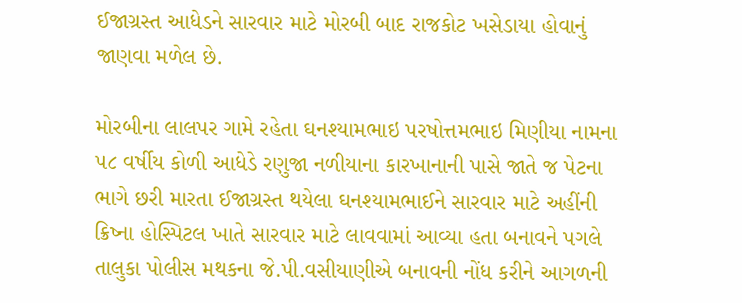ઈજાગ્રસ્ત આધેડને સારવાર માટે મોરબી બાદ રાજકોટ ખસેડાયા હોવાનું જાણવા મળેલ છે.

મોરબીના લાલપર ગામે રહેતા ઘનશ્યામભાઇ પરષોત્તમભાઇ મિણીયા નામના ૫૮ વર્ષીય કોળી આધેડે રણુજા નળીયાના કારખાનાની પાસે જાતે જ પેટના ભાગે છરી મારતા ઈજાગ્રસ્ત થયેલા ઘનશ્યામભાઈને સારવાર માટે અહીંની ક્રિષ્ના હોસ્પિટલ ખાતે સારવાર માટે લાવવામાં આવ્યા હતા બનાવને પગલે તાલુકા પોલીસ મથકના જે.પી.વસીયાણીએ બનાવની નોંધ કરીને આગળની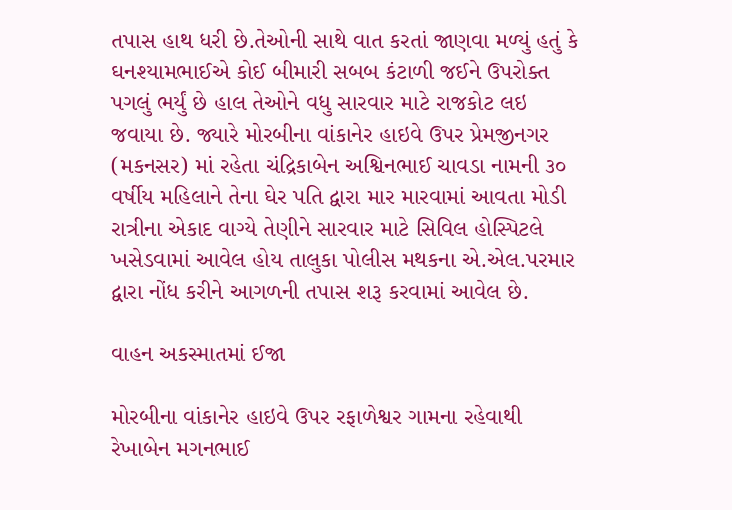તપાસ હાથ ધરી છે.તેઓની સાથે વાત કરતાં જાણવા મળ્યું હતું કે ઘનશ્યામભાઈએ કોઈ બીમારી સબબ કંટાળી જઈને ઉપરોક્ત પગલું ભર્યું છે હાલ તેઓને વધુ સારવાર માટે રાજકોટ લઇ જવાયા છે. જ્યારે મોરબીના વાંકાનેર હાઇવે ઉપર પ્રેમજીનગર (મકનસર) માં રહેતા ચંદ્રિકાબેન અશ્વિનભાઈ ચાવડા નામની ૩૦ વર્ષીય મહિલાને તેના ઘેર પતિ દ્વારા માર મારવામાં આવતા મોડી રાત્રીના એકાદ વાગ્યે તેણીને સારવાર માટે સિવિલ હોસ્પિટલે ખસેડવામાં આવેલ હોય તાલુકા પોલીસ મથકના એ.એલ.પરમાર દ્વારા નોંધ કરીને આગળની તપાસ શરૂ કરવામાં આવેલ છે.

વાહન અકસ્માતમાં ઈજા

મોરબીના વાંકાનેર હાઇવે ઉપર રફાળેશ્વર ગામના રહેવાથી રેખાબેન મગનભાઈ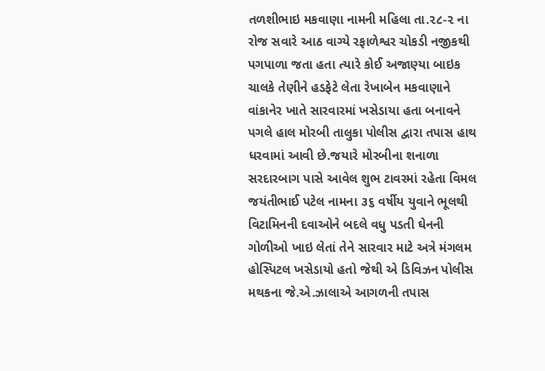તળશીભાઇ મકવાણા નામની મહિલા તા.૨૮-૨ ના રોજ સવારે આઠ વાગ્યે રફાળેશ્વર ચોકડી નજીકથી પગપાળા જતા હતા ત્યારે કોઈ અજાણ્યા બાઇક ચાલકે તેણીને હડફેટે લેતા રેખાબેન મકવાણાને વાંકાનેર ખાતે સારવારમાં ખસેડાયા હતા બનાવને પગલે હાલ મોરબી તાલુકા પોલીસ દ્વારા તપાસ હાથ ધરવામાં આવી છે.જયારે મોરબીના શનાળા સરદારબાગ પાસે આવેલ શુભ ટાવરમાં રહેતા વિમલ જયંતીભાઈ પટેલ નામના ૩૬ વર્ષીય યુવાને ભૂલથી વિટામિનની દવાઓને બદલે વધુ પડતી ઘેનની ગોળીઓ ખાઇ લેતાં તેને સારવાર માટે અત્રે મંગલમ હોસ્પિટલ ખસેડાયો હતો જેથી એ ડિવિઝન પોલીસ મથકના જે.એ.ઝાલાએ આગળની તપાસ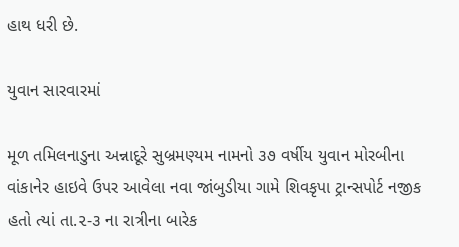હાથ ધરી છે.

યુવાન સારવારમાં

મૂળ તમિલનાડુના અન્નાદૂરે સુબ્રમણ્યમ નામનો ૩૭ વર્ષીય યુવાન મોરબીના વાંકાનેર હાઇવે ઉપર આવેલા નવા જાંબુડીયા ગામે શિવકૃપા ટ્રાન્સપોર્ટ નજીક હતો ત્યાં તા.૨-૩ ના રાત્રીના બારેક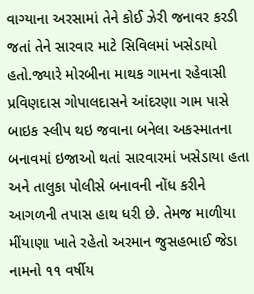વાગ્યાના અરસામાં તેને કોઈ ઝેરી જનાવર કરડી જતાં તેને સારવાર માટે સિવિલમાં ખસેડાયો હતો.જ્યારે મોરબીના માથક ગામના રહેવાસી પ્રવિણદાસ ગોપાલદાસને આંદરણા ગામ પાસે બાઇક સ્લીપ થઇ જવાના બનેલા અકસ્માતના બનાવમાં ઇજાઓ થતાં સારવારમાં ખસેડાયા હતા અને તાલુકા પોલીસે બનાવની નોંધ કરીને આગળની તપાસ હાથ ધરી છે. તેમજ માળીયા મીંયાણા ખાતે રહેતો અરમાન જુસહભાઈ જેડા નામનો ૧૧ વર્ષીય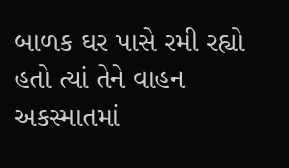બાળક ઘર પાસે રમી રહ્યો હતો ત્યાં તેને વાહન અકસ્માતમાં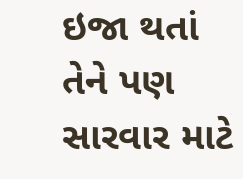ઇજા થતાં તેને પણ સારવાર માટે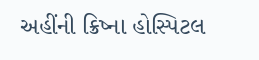અહીંની ક્રિષ્ના હોસ્પિટલ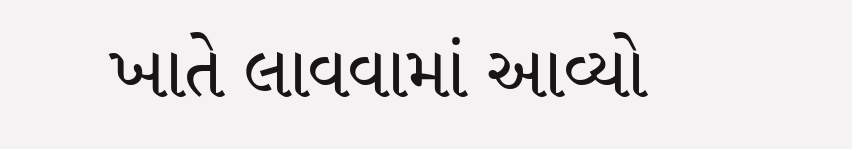ખાતે લાવવામાં આવ્યો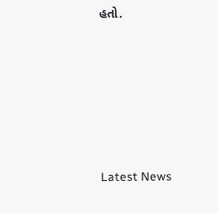હતો.






Latest News